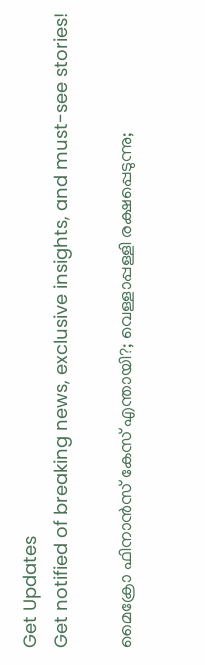Get Updates
Get notified of breaking news, exclusive insights, and must-see stories!

മൈക്രോ ഫിനാന്‍സ് കേസ് എന്തായി?; വെള്ളാപ്പള്ളി രക്ഷപ്പെടുന്നു;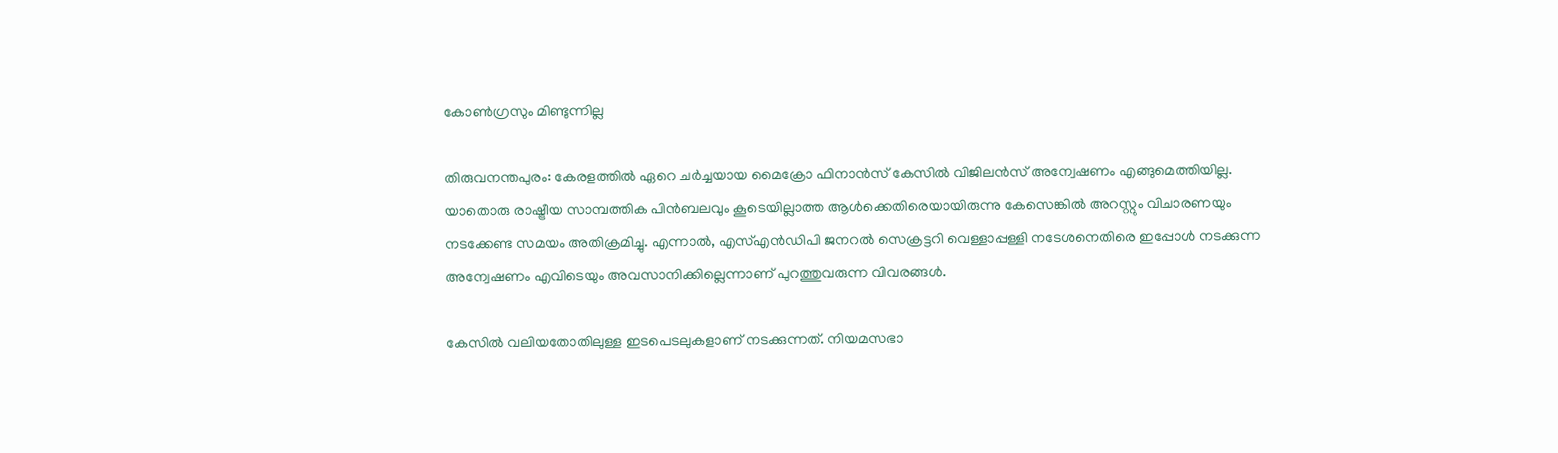കോണ്‍ഗ്രസും മിണ്ടുന്നില്ല

തിരുവനന്തപുരം: കേരളത്തില്‍ ഏറെ ചര്‍ച്ചയായ മൈക്രോ ഫിനാന്‍സ് കേസില്‍ വിജിലന്‍സ് അന്വേഷണം എങ്ങുമെത്തിയില്ല. യാതൊരു രാഷ്ട്രീയ സാമ്പത്തിക പിന്‍ബലവും കൂടെയില്ലാത്ത ആള്‍ക്കെതിരെയായിരുന്നു കേസെങ്കില്‍ അറസ്റ്റും വിചാരണയും നടക്കേണ്ട സമയം അതിക്രമിച്ചു. എന്നാല്‍, എസ്എന്‍ഡിപി ജനറല്‍ സെക്രട്ടറി വെള്ളാപ്പള്ളി നടേശനെതിരെ ഇപ്പോള്‍ നടക്കുന്ന അന്വേഷണം എവിടെയും അവസാനിക്കില്ലെന്നാണ് പുറത്തുവരുന്ന വിവരങ്ങള്‍.

കേസില്‍ വലിയതോതിലുള്ള ഇടപെടലുകളാണ് നടക്കുന്നത്. നിയമസഭാ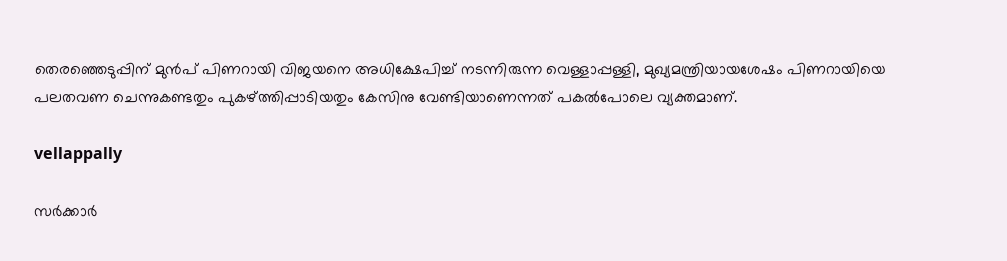തെരഞ്ഞെടുപ്പിന് മുന്‍പ് പിണറായി വിജയനെ അധിക്ഷേപിച്ച് നടന്നിരുന്ന വെള്ളാപ്പള്ളി, മുഖ്യമന്ത്രിയായശേഷം പിണറായിയെ പലതവണ ചെന്നുകണ്ടതും പുകഴ്ത്തിപ്പാടിയതും കേസിനു വേണ്ടിയാണെന്നത് പകല്‍പോലെ വ്യക്തമാണ്.

vellappally

സര്‍ക്കാര്‍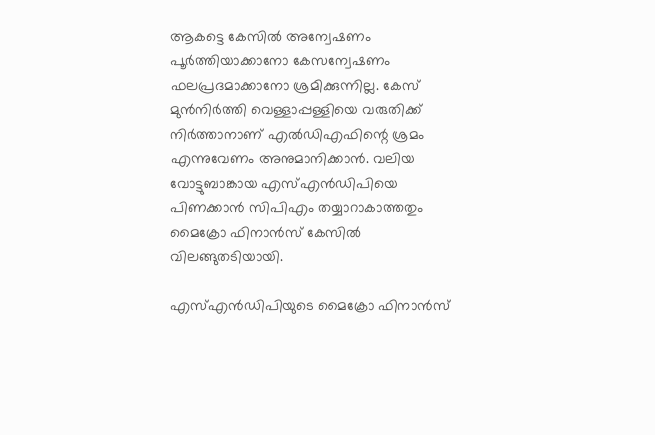ആകട്ടെ കേസില്‍ അന്വേഷണം പൂര്‍ത്തിയാക്കാനോ കേസന്വേഷണം ഫലപ്രദമാക്കാനോ ശ്രമിക്കുന്നില്ല. കേസ് മുന്‍നിര്‍ത്തി വെള്ളാപ്പള്ളിയെ വരുതിക്ക് നിര്‍ത്താനാണ് എല്‍ഡിഎഫിന്റെ ശ്രമം എന്നുവേണം അനുമാനിക്കാന്‍. വലിയ വോട്ടുബാങ്കായ എസ്എന്‍ഡിപിയെ പിണക്കാന്‍ സിപിഎം തയ്യാറാകാത്തതും മൈക്രോ ഫിനാന്‍സ് കേസില്‍ വിലങ്ങുതടിയായി.

എസ്എന്‍ഡിപിയുടെ മൈക്രോ ഫിനാന്‍സ്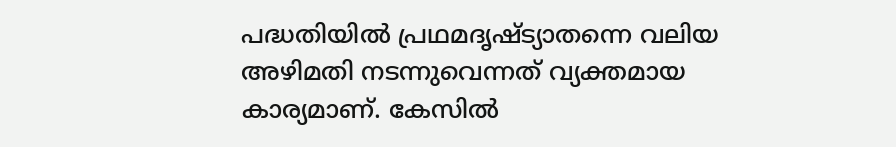പദ്ധതിയില്‍ പ്രഥമദൃഷ്ട്യാതന്നെ വലിയ അഴിമതി നടന്നുവെന്നത് വ്യക്തമായ കാര്യമാണ്. കേസില്‍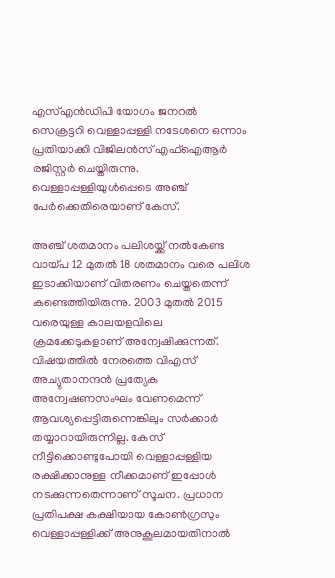എസ്എന്‍ഡിപി യോഗം ജനറല്‍ സെക്രട്ടറി വെള്ളാപ്പള്ളി നടേശനെ ഒന്നാം പ്രതിയാക്കി വിജിലന്‍സ് എഫ്‌ഐആര്‍ രജിസ്റ്റര്‍ ചെയ്തിരുന്നു. വെള്ളാപ്പള്ളിയുള്‍പ്പെടെ അഞ്ച് പേര്‍ക്കെതിരെയാണ് കേസ്.

അഞ്ച് ശതമാനം പലിശയ്ക്ക് നല്‍കേണ്ട വായ്പ 12 മുതല്‍ 18 ശതമാനം വരെ പലിശ ഇടാക്കിയാണ് വിതരണം ചെയ്തതെന്ന് കണ്ടെത്തിയിരുന്നു. 2003 മുതല്‍ 2015 വരെയുള്ള കാലയളവിലെ ക്രമക്കേടുകളാണ് അന്വേഷിക്കുന്നത്. വിഷയത്തില്‍ നേരത്തെ വിഎസ് അച്യുതാനന്ദന്‍ പ്രത്യേക അന്വേഷണസംഘം വേണമെന്ന് ആവശ്യപ്പെട്ടിരുന്നെങ്കിലും സര്‍ക്കാര്‍ തയ്യാറായിരുന്നില്ല. കേസ് നീട്ടിക്കൊണ്ടുപോയി വെള്ളാപ്പള്ളിയ രക്ഷിക്കാനുള്ള നീക്കമാണ് ഇപ്പോള്‍ നടക്കുന്നതെന്നാണ് സൂചന. പ്രധാന പ്രതിപക്ഷ കക്ഷിയായ കോണ്‍ഗ്രസും വെള്ളാപ്പള്ളിക്ക് അനുകൂലമായതിനാല്‍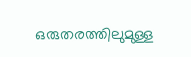ഒരുതരത്തിലുമുള്ള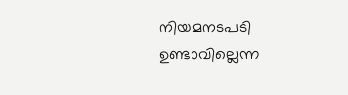നിയമനടപടി ഉണ്ടാവില്ലെന്ന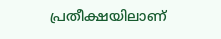പ്രതീക്ഷയിലാണ്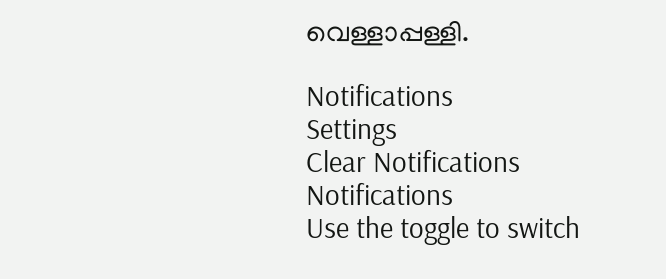വെള്ളാപ്പള്ളി.

Notifications
Settings
Clear Notifications
Notifications
Use the toggle to switch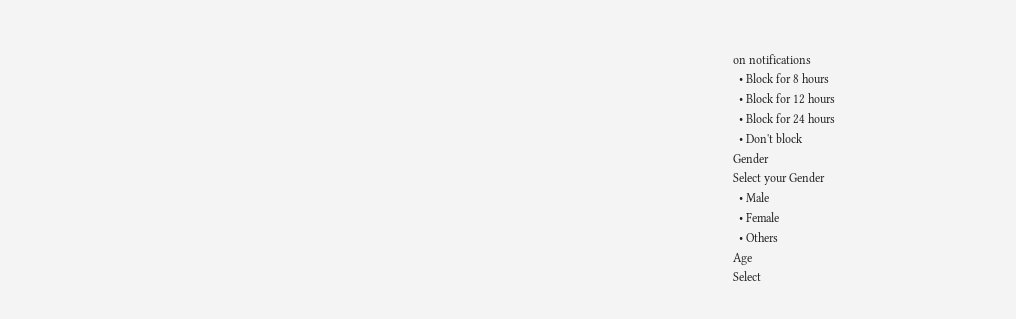on notifications
  • Block for 8 hours
  • Block for 12 hours
  • Block for 24 hours
  • Don't block
Gender
Select your Gender
  • Male
  • Female
  • Others
Age
Select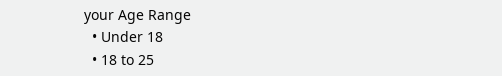your Age Range
  • Under 18
  • 18 to 25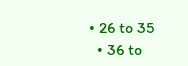• 26 to 35
  • 36 to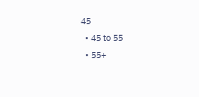45
  • 45 to 55
  • 55+